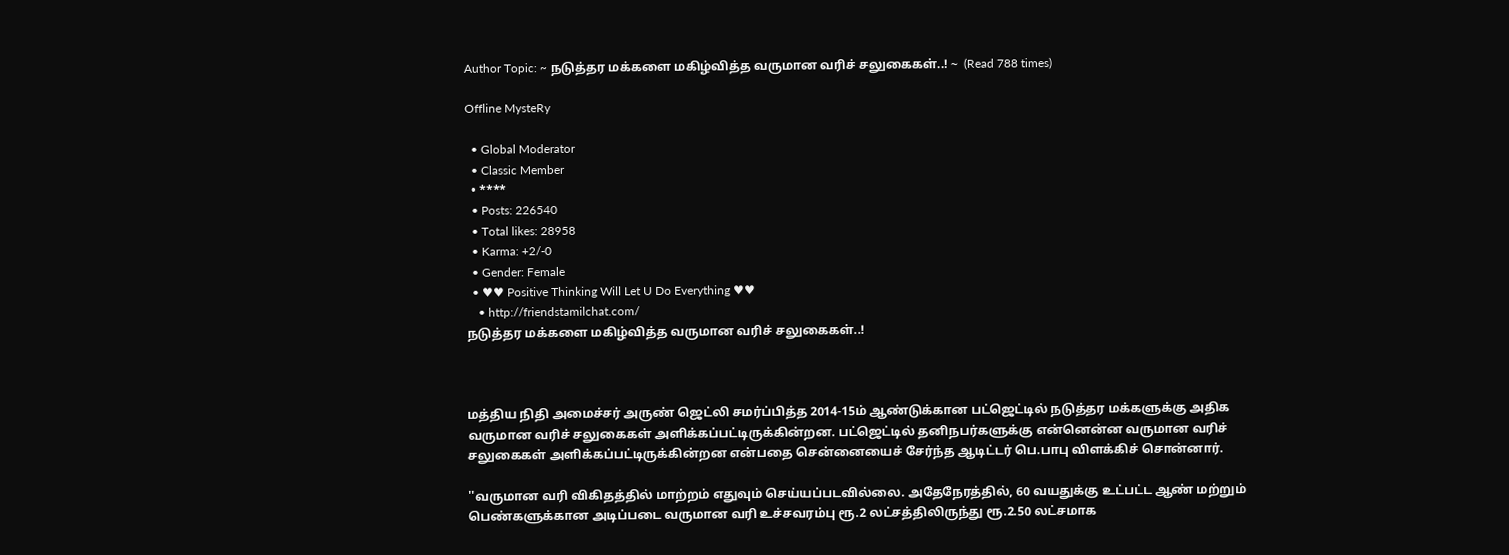Author Topic: ~ நடுத்தர மக்களை மகிழ்வித்த வருமான வரிச் சலுகைகள்..! ~  (Read 788 times)

Offline MysteRy

  • Global Moderator
  • Classic Member
  • ****
  • Posts: 226540
  • Total likes: 28958
  • Karma: +2/-0
  • Gender: Female
  • ♥♥ Positive Thinking Will Let U Do Everything ♥♥
    • http://friendstamilchat.com/
நடுத்தர மக்களை மகிழ்வித்த வருமான வரிச் சலுகைகள்..!



மத்திய நிதி அமைச்சர் அருண் ஜெட்லி சமர்ப்பித்த 2014-15ம் ஆண்டுக்கான பட்ஜெட்டில் நடுத்தர மக்களுக்கு அதிக வருமான வரிச் சலுகைகள் அளிக்கப்பட்டிருக்கின்றன. பட்ஜெட்டில் தனிநபர்களுக்கு என்னென்ன வருமான வரிச் சலுகைகள் அளிக்கப்பட்டிருக்கின்றன என்பதை சென்னையைச் சேர்ந்த ஆடிட்டர் பெ.பாபு விளக்கிச் சொன்னார்.

''வருமான வரி விகிதத்தில் மாற்றம் எதுவும் செய்யப்படவில்லை. அதேநேரத்தில், 60 வயதுக்கு உட்பட்ட ஆண் மற்றும் பெண்களுக்கான அடிப்படை வருமான வரி உச்சவரம்பு ரூ.2 லட்சத்திலிருந்து ரூ.2.50 லட்சமாக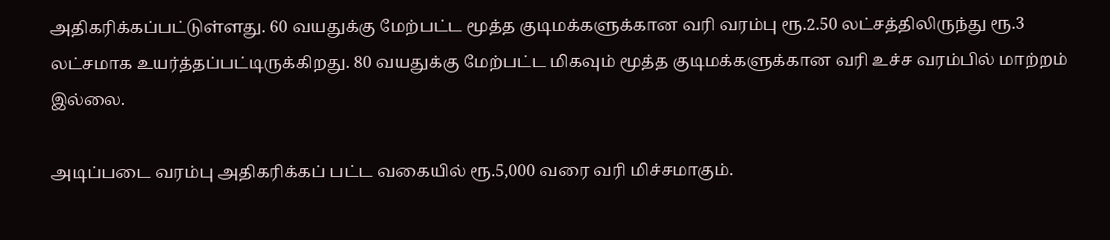அதிகரிக்கப்பட்டுள்ளது. 60 வயதுக்கு மேற்பட்ட மூத்த குடிமக்களுக்கான வரி வரம்பு ரூ.2.50 லட்சத்திலிருந்து ரூ.3 லட்சமாக உயர்த்தப்பட்டிருக்கிறது. 80 வயதுக்கு மேற்பட்ட மிகவும் மூத்த குடிமக்களுக்கான வரி உச்ச வரம்பில் மாற்றம் இல்லை.

அடிப்படை வரம்பு அதிகரிக்கப் பட்ட வகையில் ரூ.5,000 வரை வரி மிச்சமாகும்.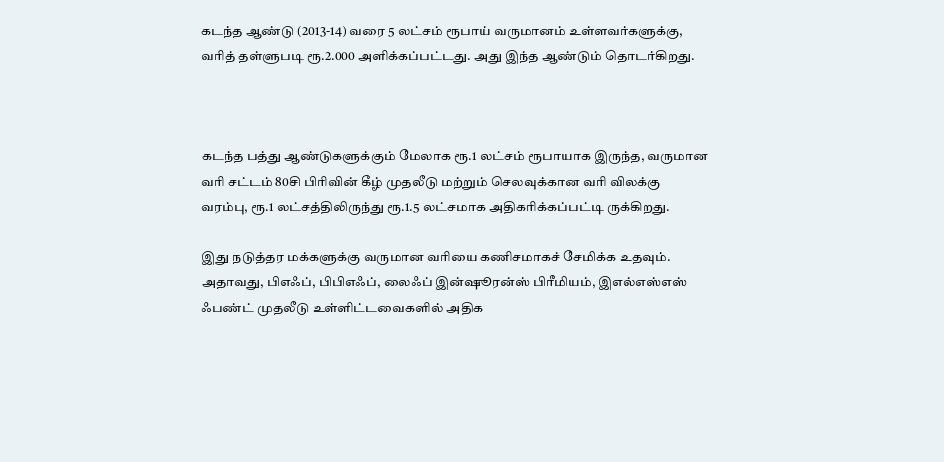கடந்த ஆண்டு (2013-14) வரை 5 லட்சம் ரூபாய் வருமானம் உள்ளவர்களுக்கு, வரித் தள்ளுபடி ரூ.2.000 அளிக்கப்பட்டது. அது இந்த ஆண்டும் தொடர்கிறது.



கடந்த பத்து ஆண்டுகளுக்கும் மேலாக ரூ.1 லட்சம் ரூபாயாக இருந்த, வருமான வரி சட்டம் 80சி பிரிவின் கீழ் முதலீடு மற்றும் செலவுக்கான வரி விலக்கு வரம்பு, ரூ.1 லட்சத்திலிருந்து ரூ.1.5 லட்சமாக அதிகரிக்கப்பட்டி ருக்கிறது.

இது நடுத்தர மக்களுக்கு வருமான வரியை கணிசமாகச் சேமிக்க உதவும். அதாவது, பிஎஃப், பிபிஎஃப், லைஃப் இன்ஷூரன்ஸ் பிரீமியம், இஎல்எஸ்எஸ் ஃபண்ட் முதலீடு உள்ளிட்டவைகளில் அதிக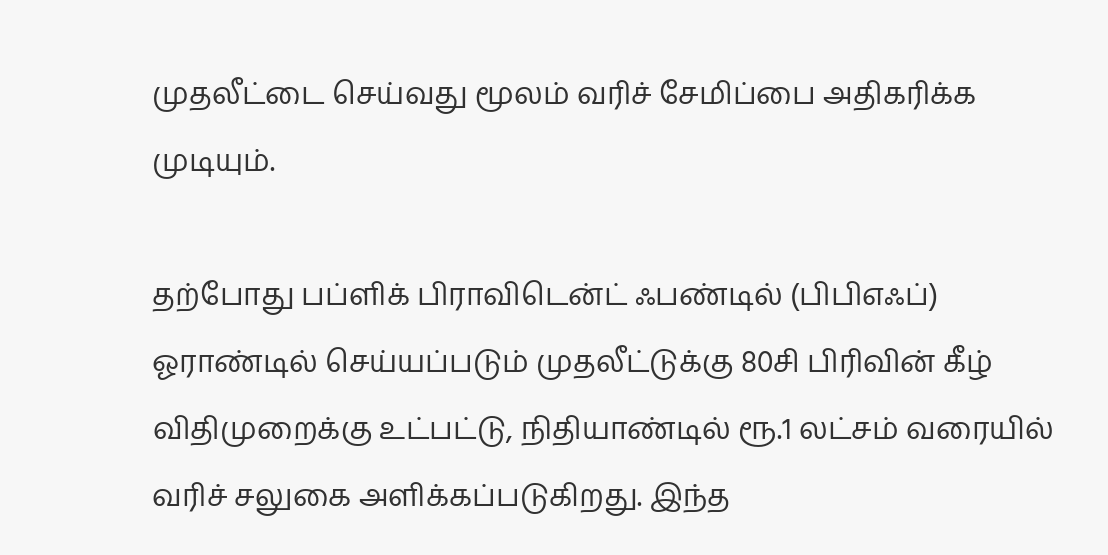முதலீட்டை செய்வது மூலம் வரிச் சேமிப்பை அதிகரிக்க முடியும்.

தற்போது பப்ளிக் பிராவிடென்ட் ஃபண்டில் (பிபிஎஃப்) ஓராண்டில் செய்யப்படும் முதலீட்டுக்கு 80சி பிரிவின் கீழ் விதிமுறைக்கு உட்பட்டு, நிதியாண்டில் ரூ.1 லட்சம் வரையில் வரிச் சலுகை அளிக்கப்படுகிறது. இந்த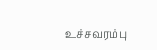உச்சவரம்பு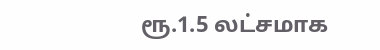ரூ.1.5 லட்சமாக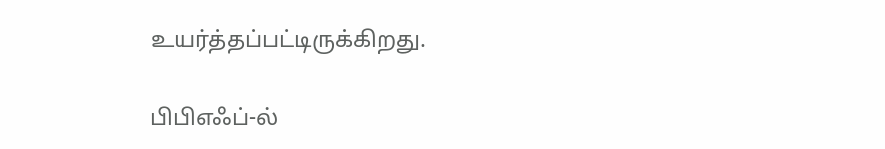உயர்த்தப்பட்டிருக்கிறது.

பிபிஎஃப்-ல்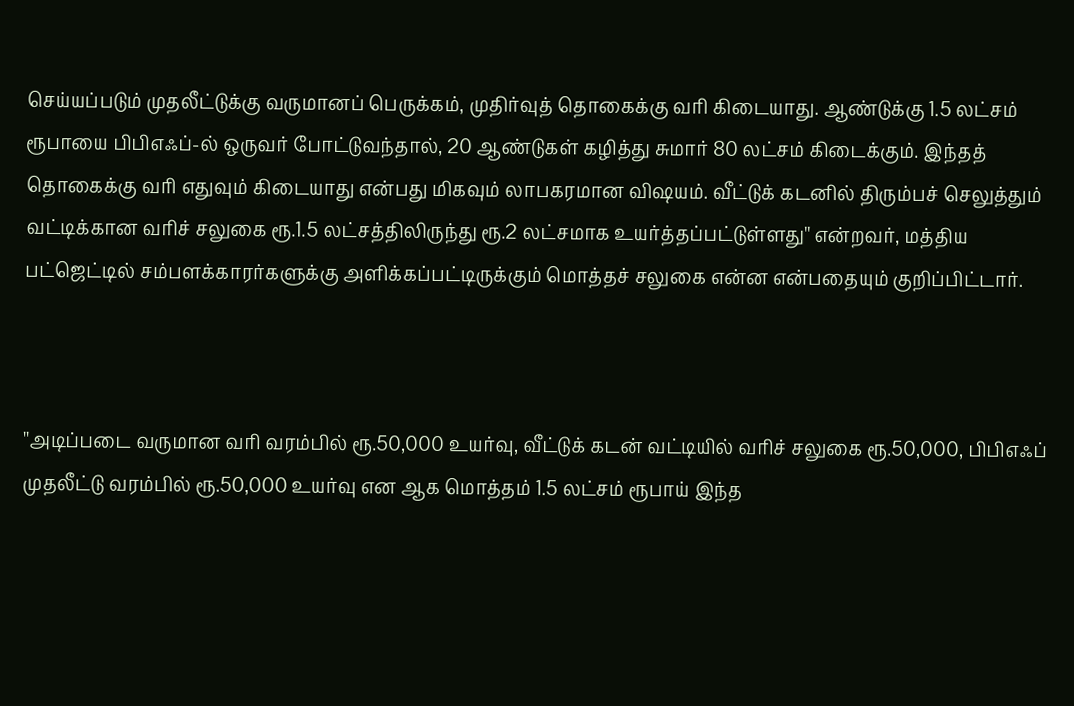செய்யப்படும் முதலீட்டுக்கு வருமானப் பெருக்கம், முதிர்வுத் தொகைக்கு வரி கிடையாது. ஆண்டுக்கு 1.5 லட்சம் ரூபாயை பிபிஎஃப்-ல் ஒருவர் போட்டுவந்தால், 20 ஆண்டுகள் கழித்து சுமார் 80 லட்சம் கிடைக்கும். இந்தத் தொகைக்கு வரி எதுவும் கிடையாது என்பது மிகவும் லாபகரமான விஷயம். வீட்டுக் கடனில் திரும்பச் செலுத்தும் வட்டிக்கான வரிச் சலுகை ரூ.1.5 லட்சத்திலிருந்து ரூ.2 லட்சமாக உயர்த்தப்பட்டுள்ளது'' என்றவர், மத்திய பட்ஜெட்டில் சம்பளக்காரர்களுக்கு அளிக்கப்பட்டிருக்கும் மொத்தச் சலுகை என்ன என்பதையும் குறிப்பிட்டார்.



''அடிப்படை வருமான வரி வரம்பில் ரூ.50,000 உயர்வு, வீட்டுக் கடன் வட்டியில் வரிச் சலுகை ரூ.50,000, பிபிஎஃப் முதலீட்டு வரம்பில் ரூ.50,000 உயர்வு என ஆக மொத்தம் 1.5 லட்சம் ரூபாய் இந்த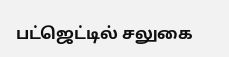பட்ஜெட்டில் சலுகை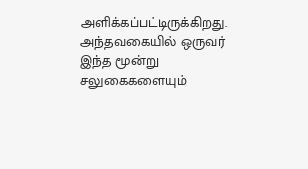அளிக்கப்பட்டிருக்கிறது. அந்தவகையில் ஒருவர் இந்த மூன்று சலுகைகளையும்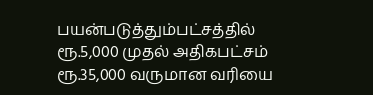பயன்படுத்தும்பட்சத்தில் ரூ.5,000 முதல் அதிகபட்சம் ரூ.35,000 வருமான வரியை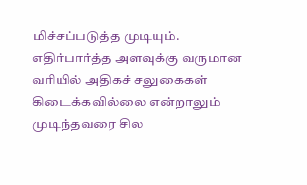மிச்சப்படுத்த முடியும்.
எதிர்பார்த்த அளவுக்கு வருமான வரியில் அதிகச் சலுகைகள் கிடைக்கவில்லை என்றாலும் முடிந்தவரை சில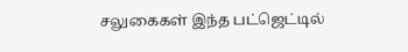சலுகைகள் இந்த பட்ஜெட்டில்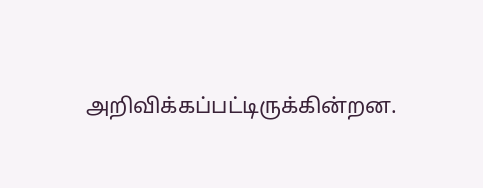அறிவிக்கப்பட்டிருக்கின்றன.